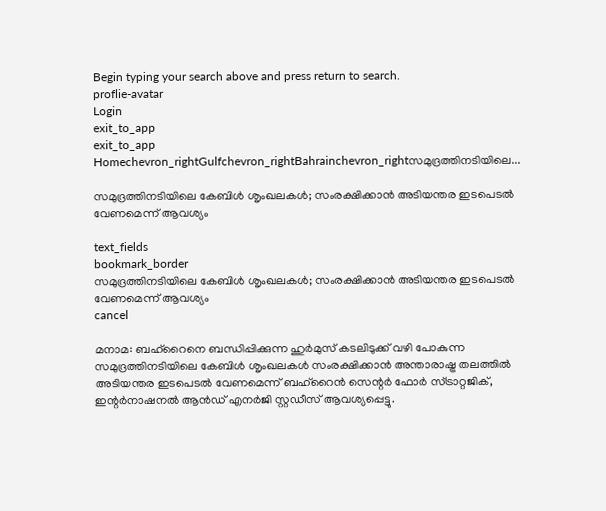Begin typing your search above and press return to search.
proflie-avatar
Login
exit_to_app
exit_to_app
Homechevron_rightGulfchevron_rightBahrainchevron_rightസമുദ്രത്തിനടിയിലെ...

സമുദ്രത്തിനടിയിലെ കേബിൾ ശൃംഖലകൾ; സംരക്ഷിക്കാൻ അടിയന്തര ഇടപെടൽ വേണമെന്ന് ആവശ്യം

text_fields
bookmark_border
സമുദ്രത്തിനടിയിലെ കേബിൾ ശൃംഖലകൾ; സംരക്ഷിക്കാൻ അടിയന്തര ഇടപെടൽ വേണമെന്ന് ആവശ്യം
cancel

മനാമ: ബഹ്‌റൈനെ ബന്ധിപ്പിക്കുന്ന ഹുർമുസ് കടലിടുക്ക് വഴി പോകുന്ന സമുദ്രത്തിനടിയിലെ കേബിൾ ശൃംഖലകൾ സംരക്ഷിക്കാൻ അന്താരാഷ്ട്ര തലത്തിൽ അടിയന്തര ഇടപെടൽ വേണമെന്ന് ബഹ്‌റൈൻ സെന്റർ ഫോർ സ്ട്രാറ്റജിക്, ഇന്റർനാഷനൽ ആൻഡ് എനർജി സ്റ്റഡീസ് ആവശ്യപ്പെട്ടു.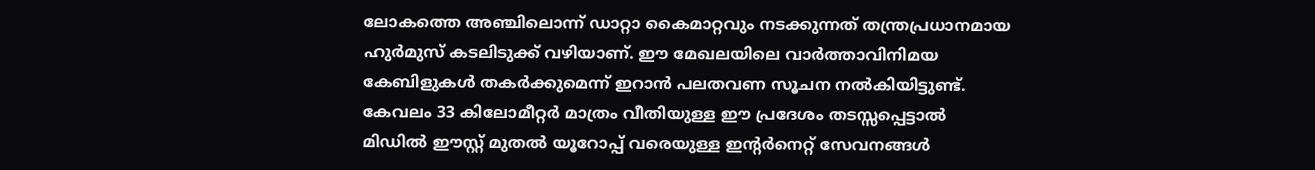ലോകത്തെ അഞ്ചിലൊന്ന് ഡാറ്റാ കൈമാറ്റവും നടക്കുന്നത് തന്ത്രപ്രധാനമായ ഹുർമുസ് കടലിടുക്ക് വഴിയാണ്. ഈ മേഖലയിലെ വാർത്താവിനിമയ കേബിളുകൾ തകർക്കുമെന്ന് ഇറാൻ പലതവണ സൂചന നൽകിയിട്ടുണ്ട്. കേവലം 33 കിലോമീറ്റർ മാത്രം വീതിയുള്ള ഈ പ്രദേശം തടസ്സപ്പെട്ടാൽ മിഡിൽ ഈസ്റ്റ് മുതൽ യൂറോപ്പ് വരെയുള്ള ഇന്റർനെറ്റ് സേവനങ്ങൾ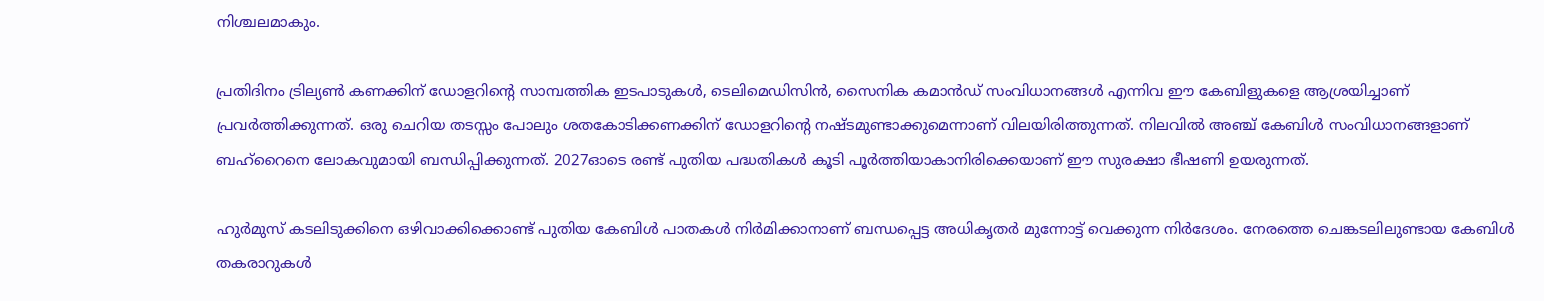നിശ്ചലമാകും.

പ്രതിദിനം ട്രില്യൺ കണക്കിന് ഡോളറിന്റെ സാമ്പത്തിക ഇടപാടുകൾ, ടെലിമെഡിസിൻ, സൈനിക കമാൻഡ് സംവിധാനങ്ങൾ എന്നിവ ഈ കേബിളുകളെ ആശ്രയിച്ചാണ് പ്രവർത്തിക്കുന്നത്. ഒരു ചെറിയ തടസ്സം പോലും ശതകോടിക്കണക്കിന് ഡോളറിന്റെ നഷ്ടമുണ്ടാക്കുമെന്നാണ് വിലയിരിത്തുന്നത്. നിലവിൽ അഞ്ച് കേബിൾ സംവിധാനങ്ങളാണ് ബഹ്‌റൈനെ ലോകവുമായി ബന്ധിപ്പിക്കുന്നത്. 2027ഓടെ രണ്ട് പുതിയ പദ്ധതികൾ കൂടി പൂർത്തിയാകാനിരിക്കെയാണ് ഈ സുരക്ഷാ ഭീഷണി ഉയരുന്നത്.

ഹുർമുസ് കടലിടുക്കിനെ ഒഴിവാക്കിക്കൊണ്ട് പുതിയ കേബിൾ പാതകൾ നിർമിക്കാനാണ് ബന്ധപ്പെട്ട അധികൃതർ മുന്നോട്ട് വെക്കുന്ന നിർദേശം. നേരത്തെ ചെങ്കടലിലുണ്ടായ കേബിൾ തകരാറുകൾ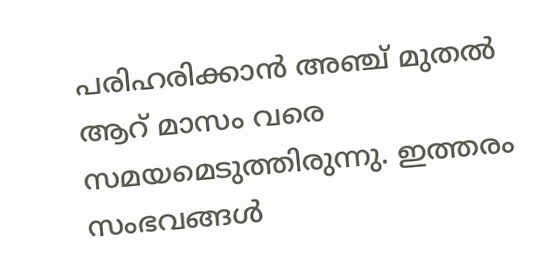പരിഹരിക്കാൻ അഞ്ച് മുതൽ ആറ് മാസം വരെ സമയമെടുത്തിരുന്നു. ഇത്തരം സംഭവങ്ങൾ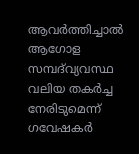ആവർത്തിച്ചാൽ ആഗോള സമ്പദ്‌വ്യവസ്ഥ വലിയ തകർച്ച നേരിടുമെന്ന് ഗവേഷകർ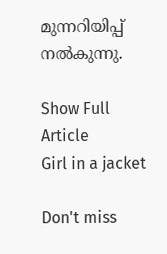മുന്നറിയിപ്പ് നൽകുന്നു.

Show Full Article
Girl in a jacket

Don't miss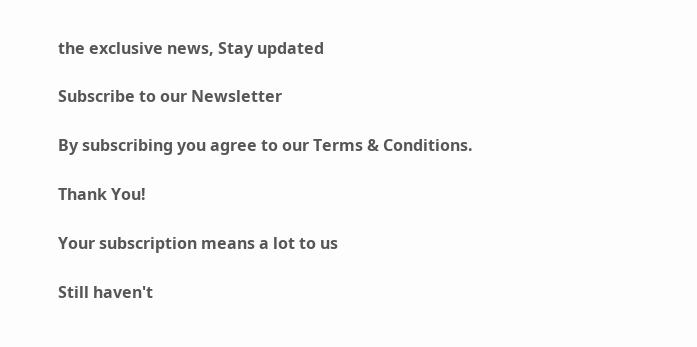the exclusive news, Stay updated

Subscribe to our Newsletter

By subscribing you agree to our Terms & Conditions.

Thank You!

Your subscription means a lot to us

Still haven't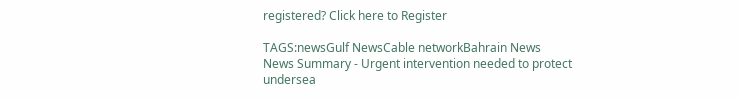registered? Click here to Register

TAGS:newsGulf NewsCable networkBahrain News
News Summary - Urgent intervention needed to protect undersea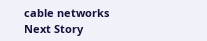cable networks
Next Story